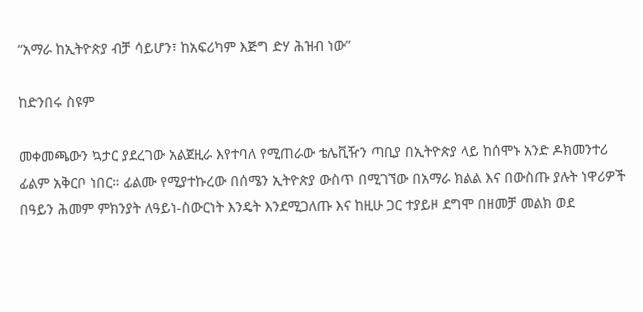“አማራ ከኢትዮጵያ ብቻ ሳይሆን፣ ከአፍሪካም እጅግ ድሃ ሕዝብ ነው”

ከድንበሩ ስዩም

መቀመጫውን ኳታር ያደረገው አልጀዚራ እየተባለ የሚጠራው ቴሌቪዥን ጣቢያ በኢትዮጵያ ላይ ከሰሞኑ አንድ ዶክመንተሪ ፊልም አቅርቦ ነበር። ፊልሙ የሚያተኩረው በሰሜን ኢትዮጵያ ውስጥ በሚገኘው በአማራ ክልል እና በውስጡ ያሉት ነዋሪዎች በዓይን ሕመም ምክንያት ለዓይነ-ስውርነት እንዴት እንደሚጋለጡ እና ከዚሁ ጋር ተያይዞ ደግሞ በዘመቻ መልክ ወደ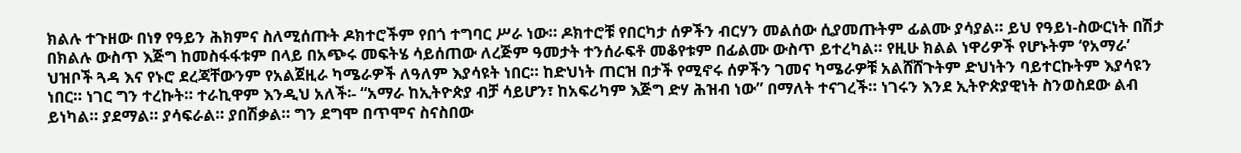ክልሉ ተጉዘው በነፃ የዓይን ሕክምና ስለሚሰጡት ዶክተሮችም የበጎ ተግባር ሥራ ነው። ዶክተሮቹ የበርካታ ሰዎችን ብርሃን መልሰው ሲያመጡትም ፊልሙ ያሳያል። ይህ የዓይነ-ስውርነት በሽታ በክልሉ ውስጥ እጅግ ከመስፋፋቱም በላይ በአጭሩ መፍትሄ ሳይሰጠው ለረጅም ዓመታት ተንሰራፍቶ መቆየቱም በፊልሙ ውስጥ ይተረካል። የዚሁ ክልል ነዋሪዎች የሆኑትም ‘የአማራ’ ህዝቦች ጓዳ እና የኑሮ ደረጃቸውንም የአልጀዚራ ካሜራዎች ለዓለም እያሳዩት ነበር። ከድህነት ጠርዝ በታች የሚኖሩ ሰዎችን ገመና ካሜራዎቹ አልሸሸጉትም ድህነትን ባይተርኩትም እያሳዩን ነበር። ነገር ግን ተረኩት። ተራኪዋም እንዲህ አለች፡- “አማራ ከኢትዮጵያ ብቻ ሳይሆን፣ ከአፍሪካም እጅግ ድሃ ሕዝብ ነው” በማለት ተናገረች። ነገሩን እንደ ኢትዮጵያዊነት ስንወስደው ልብ ይነካል። ያደማል። ያሳፍራል። ያበሽቃል። ግን ደግሞ በጥሞና ስናስበው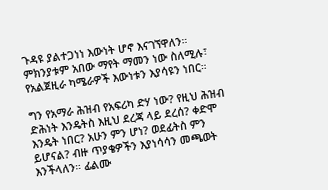ጉዳዩ ያልተጋነነ እውነት ሆኖ እናገኘዋለን። ምክንያቱም አበው ማየት ማመን ነው ስለሚሉ፣ የአልጀዚራ ካሜራዎች እውነቱን እያሳዩን ነበር።

ግን የአማራ ሕዝብ የአፍሪካ ድሃ ነው? የዚህ ሕዝብ ድሕነት እንዴትስ እዚህ ደረጃ ላይ ደረሰ? ቀድሞ እንዴት ነበር? አሁን ምን ሆነ? ወደፊትስ ምን ይሆናል? ብዙ ጥያቄዎችን እያነሳሳን መጫወት እንችላለን። ፊልሙ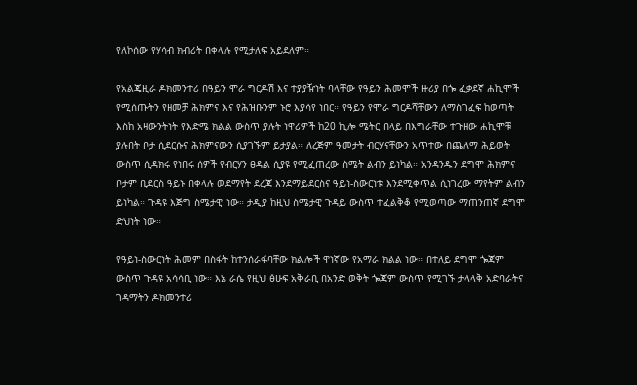የለኮሰው የሃሳብ ክብሪት በቀላሉ የሚታለፍ አይደለም።

የአልጄዚራ ዶክመንተሪ በዓይን ሞራ ግርዶሽ እና ተያያዥነት ባላቸው የዓይን ሕመሞች ዙሪያ በጐ ፈቃደኛ ሐኪሞች የሚሰጡትን የዘመቻ ሕክምና እና የሕዝቡንም ኑሮ እያሳየ ነበር። የዓይን የሞራ ግርዶሻቸውን ለማስገፈፍ ከወጣት እስከ አዛውንትነት የእድሜ ክልል ውስጥ ያሉት ነዋሪዎች ከ20 ኪሎ ሜትር በላይ በእግራቸው ተጉዘው ሐኪሞቹ ያሉበት ቦታ ሲደርሱና ሕክምናውን ሲያገኙም ይታያል። ለረጅም ዓመታት ብርሃናቸውን አጥተው በጨለማ ሕይወት ውስጥ ሲዳክሩ የነበሩ ሰዎች የብርሃን ፀዳል ሲያዩ የሚፈጠረው ስሜት ልብን ይነካል። አንዳንዱን ደግሞ ሕክምና ቦታም ቢደርስ ዓይኑ በቀላሉ ወደማየት ደረጃ እንደማይደርስና ዓይነ-ስውርነቱ እንደሚቀጥል ሲነገረው ማየትም ልብን ይነካል። ጉዳዩ እጅግ ስሜታዊ ነው። ታዲያ ከዚህ ስሜታዊ ጉዳይ ውስጥ ተፈልቅቆ የሚወጣው ማጠንጠኛ ደግሞ ድህነት ነው።

የዓይነ-ስውርነት ሕመም በስፋት ከተንሰራፋባቸው ክልሎች ዋነኛው የአማራ ክልል ነው። በተለይ ደግሞ ጐጃም ውስጥ ጉዳዩ አሳሳቢ ነው። እኔ ራሴ የዚህ ፅሁፍ አቅራቢ በአንድ ወቅት ጐጃም ውስጥ የሚገኙ ታላላቅ አድባራትና ገዳማትን ዶክመንተሪ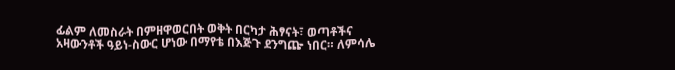ፊልም ለመስራት በምዘዋወርበት ወቅት በርካታ ሕፃናት፣ ወጣቶችና አዛውንቶች ዓይነ-ስውር ሆነው በማየቴ በእጅጉ ደንግጬ ነበር። ለምሳሌ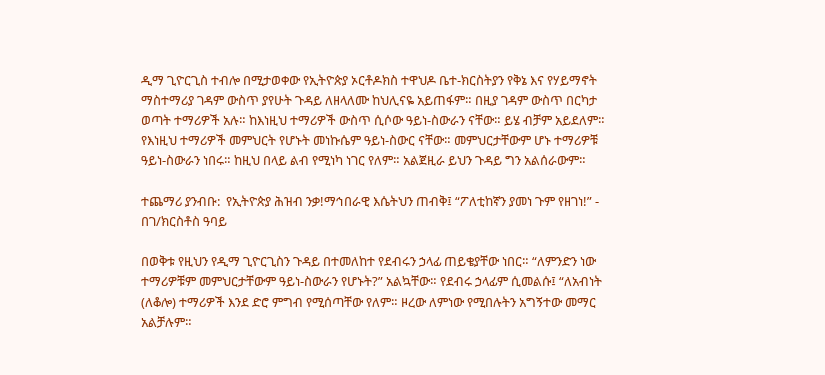ዲማ ጊዮርጊስ ተብሎ በሚታወቀው የኢትዮጵያ ኦርቶዶክስ ተዋህዶ ቤተ-ክርስትያን የቅኔ እና የሃይማኖት ማስተማሪያ ገዳም ውስጥ ያየሁት ጉዳይ ለዘላለሙ ከህሊናዬ አይጠፋም። በዚያ ገዳም ውስጥ በርካታ ወጣት ተማሪዎች አሉ። ከእነዚህ ተማሪዎች ውስጥ ሲሶው ዓይነ-ስውራን ናቸው። ይሄ ብቻም አይደለም። የእነዚህ ተማሪዎች መምህርት የሆኑት መነኩሴም ዓይነ-ስውር ናቸው። መምህርታቸውም ሆኑ ተማሪዎቹ ዓይነ-ስውራን ነበሩ። ከዚህ በላይ ልብ የሚነካ ነገር የለም። አልጀዚራ ይህን ጉዳይ ግን አልሰራውም።

ተጨማሪ ያንብቡ:  የኢትዮጵያ ሕዝብ ንቃ!ማኅበራዊ እሴትህን ጠብቅ፤ “ፖለቲከኛን ያመነ ጉም የዘገነ!” - በገ/ክርስቶስ ዓባይ

በወቅቱ የዚህን የዲማ ጊዮርጊስን ጉዳይ በተመለከተ የደብሩን ኃላፊ ጠይቄያቸው ነበር። “ለምንድን ነው ተማሪዎቹም መምህርታቸውም ዓይነ-ስውራን የሆኑት?” አልኳቸው። የደብሩ ኃላፊም ሲመልሱ፤ “ለአብነት (ለቆሎ) ተማሪዎች እንደ ድሮ ምግብ የሚሰጣቸው የለም። ዞረው ለምነው የሚበሉትን አግኝተው መማር አልቻሉም።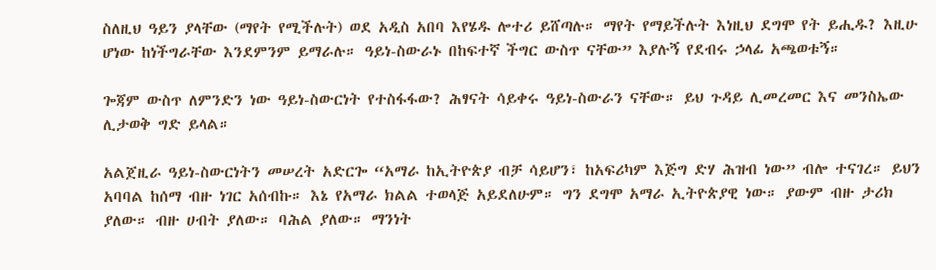ስለዚህ ዓይን ያላቸው (ማየት የሚችሉት) ወደ አዲስ አበባ እየሄዱ ሎተሪ ይሸጣሉ። ማየት የማይችሉት እነዚህ ደግሞ የት ይሒዱ? እዚሁ ሆነው ከነችግራቸው እንደምንም ይማራሉ። ዓይነ-ስውራኑ በከፍተኛ ችግር ውስጥ ናቸው” እያሉኝ የደብሩ ኃላፊ አጫወቱኝ።

ጐጃም ውስጥ ለምንድን ነው ዓይነ-ስውርነት የተስፋፋው? ሕፃናት ሳይቀሩ ዓይነ-ስውራን ናቸው። ይህ ጉዳይ ሊመረመር እና መንስኤው ሊታወቅ ግድ ይላል።

አልጀዚራ ዓይነ-ስውርነትን መሠረት አድርጐ “አማራ ከኢትዮጵያ ብቻ ሳይሆን፣ ከአፍሪካም እጅግ ድሃ ሕዝብ ነው” ብሎ ተናገረ። ይህን አባባል ከሰማ ብዙ ነገር አሰብኩ። እኔ የአማራ ክልል ተወላጅ አይደለሁም። ግን ደግሞ አማራ ኢትዮጵያዊ ነው። ያውም ብዙ ታሪክ ያለው። ብዙ ሀብት ያለው። ባሕል ያለው። ማንነት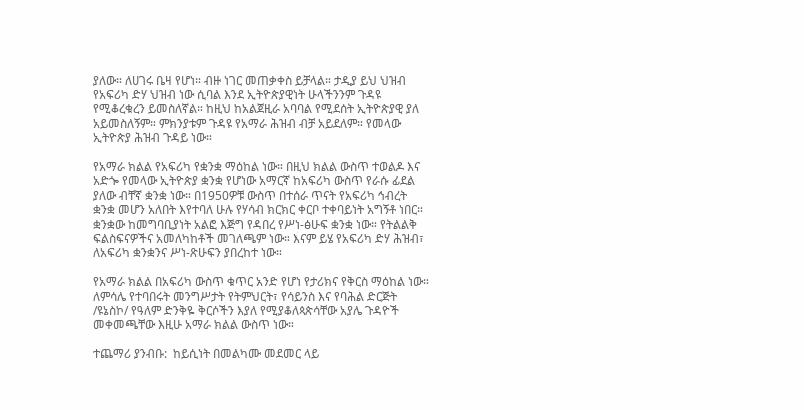ያለው። ለሀገሩ ቤዛ የሆነ። ብዙ ነገር መጠቃቀስ ይቻላል። ታዲያ ይህ ህዝብ የአፍሪካ ድሃ ህዝብ ነው ሲባል እንደ ኢትዮጵያዊነት ሁላችንንም ጉዳዩ የሚቆረቁረን ይመስለኛል። ከዚህ ከአልጀዚራ አባባል የሚደሰት ኢትዮጵያዊ ያለ አይመስለኝም። ምክንያቱም ጉዳዩ የአማራ ሕዝብ ብቻ አይደለም። የመላው ኢትዮጵያ ሕዝብ ጉዳይ ነው።

የአማራ ክልል የአፍሪካ የቋንቋ ማዕከል ነው። በዚህ ክልል ውስጥ ተወልዶ እና አድጐ የመላው ኢትዮጵያ ቋንቋ የሆነው አማርኛ ከአፍሪካ ውስጥ የራሱ ፊደል ያለው ብቸኛ ቋንቋ ነው። በ1950ዎቹ ውስጥ በተሰራ ጥናት የአፍሪካ ኅብረት ቋንቋ መሆን አለበት እየተባለ ሁሉ የሃሳብ ክርክር ቀርቦ ተቀባይነት አግኝቶ ነበር። ቋንቋው ከመግባቢያነት አልፎ እጅግ የዳበረ የሥነ-ፅሁፍ ቋንቋ ነው። የትልልቅ ፍልስፍናዎችና አመለካከቶች መገለጫም ነው። እናም ይሄ የአፍሪካ ድሃ ሕዝብ፣ ለአፍሪካ ቋንቋንና ሥነ-ጽሁፍን ያበረከተ ነው።

የአማራ ክልል በአፍሪካ ውስጥ ቁጥር አንድ የሆነ የታሪክና የቅርስ ማዕከል ነው። ለምሳሌ የተባበሩት መንግሥታት የትምህርት፣ የሳይንስ እና የባሕል ድርጅት /ዩኔስኮ/ የዓለም ድንቅዬ ቅርሶችን እያለ የሚያቆለጳጵሳቸው አያሌ ጉዳዮች መቀመጫቸው እዚሁ አማራ ክልል ውስጥ ነው።

ተጨማሪ ያንብቡ:  ከይሲነት በመልካሙ መደመር ላይ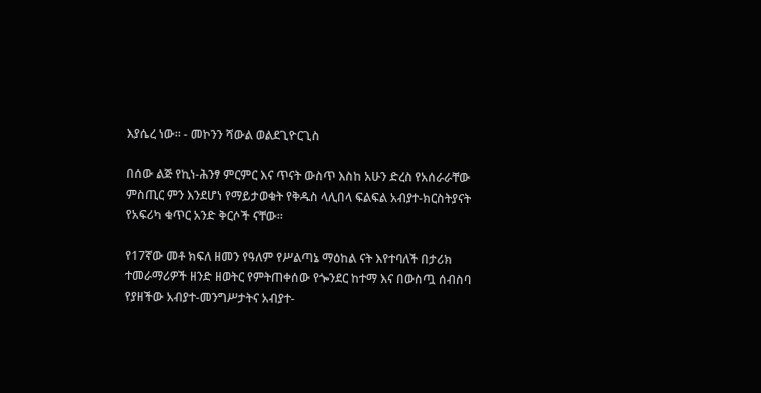እያሴረ ነው። - መኮንን ሻውል ወልደጊዮርጊስ

በሰው ልጅ የኪነ-ሕንፃ ምርምር እና ጥናት ውስጥ እስከ አሁን ድረስ የአሰራራቸው ምስጢር ምን እንደሆነ የማይታወቁት የቅዱስ ላሊበላ ፍልፍል አብያተ-ክርስትያናት የአፍሪካ ቁጥር አንድ ቅርሶች ናቸው።

የ17ኛው መቶ ክፍለ ዘመን የዓለም የሥልጣኔ ማዕከል ናት እየተባለች በታሪክ ተመራማሪዎች ዘንድ ዘወትር የምትጠቀሰው የጐንደር ከተማ እና በውስጧ ሰብስባ የያዘችው አብያተ-መንግሥታትና አብያተ-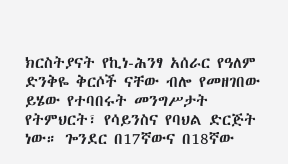ክርስትያናት የኪነ-ሕንፃ አሰራር የዓለም ድንቅዬ ቅርሶች ናቸው ብሎ የመዘገበው ይሄው የተባበሩት መንግሥታት የትምህርት፣ የሳይንስና የባህል ድርጅት ነው። ጐንደር በ17ኛውና በ18ኛው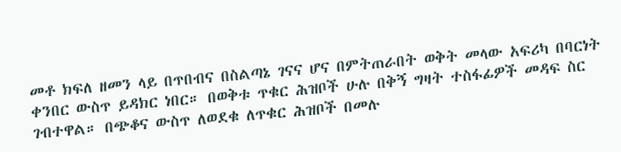መቶ ክፍለ ዘመን ላይ በጥበብና በስልጣኔ ገናና ሆና በምትጠራበት ወቅት መላው አፍሪካ በባርነት ቀንበር ውስጥ ይዳክር ነበር። በወቅቱ ጥቁር ሕዝቦች ሁሉ በቅኝ ግዛት ተስፋፊዎች መዳፍ ስር ገብተዋል። በጭቆና ውስጥ ለወደቁ ለጥቁር ሕዝቦች በመሉ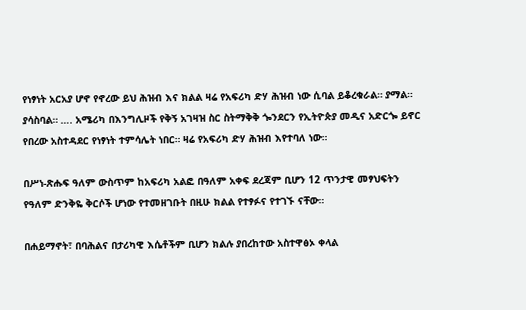የነፃነት አርአያ ሆኖ የኖረው ይህ ሕዝብ እና ክልል ዛሬ የአፍሪካ ድሃ ሕዝብ ነው ሲባል ይቆረቁራል። ያማል። ያሳስባል። …. አሜሪካ በእንግሊዞች የቅኝ አገዛዝ ስር ስትማቅቅ ጐንደርን የኢትዮጵያ መዲና አድርጐ ይኖር የበረው አስተዳደር የነፃነት ተምሳሌት ነበር። ዛሬ የአፍሪካ ድሃ ሕዝብ እየተባለ ነው።

በሥነ-ጽሑፍ ዓለም ውስጥም ከአፍሪካ አልፎ በዓለም አቀፍ ደረጃም ቢሆን 12 ጥንታዊ መፃህፍትን የዓለም ድንቅዬ ቅርሶች ሆነው የተመዘገቡት በዚሁ ክልል የተፃፉና የተገኙ ናቸው።

በሐይማኖት፣ በባሕልና በታሪካዊ እሴቶችም ቢሆን ክልሉ ያበረከተው አስተዋፅኦ ቀላል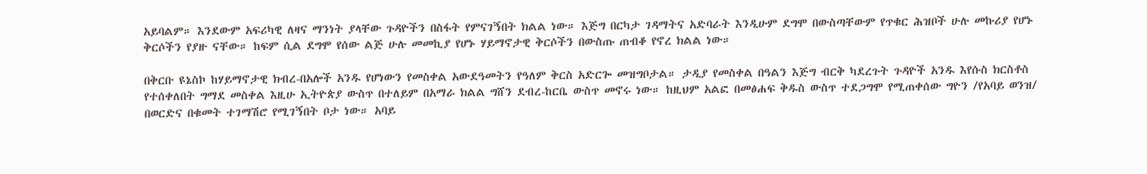አይባልም። እንደውም አፍሪካዊ ለዛና ማንነት ያላቸው ጉዳዮችን በስፋት የምናገኝበት ክልል ነው። እጅግ በርካታ ገዳማትና አድባራት እንዲሁም ደግሞ በውስጣቸውም የጥቁር ሕዝቦች ሁሉ መኩሪያ የሆኑ ቅርሶችን የያዙ ናቸው። ከፍም ሲል ደግሞ የሰው ልጅ ሁሉ መመኪያ የሆኑ ሃይማኖታዊ ቅርሶችን በውስጡ ጠብቆ የኖረ ክልል ነው።

በቅርቡ ዩኔስኮ ከሃይማኖታዊ ክብረ-በአሎች አንዱ የሆነውን የመስቀል አውደዓመትን የዓለም ቅርስ አድርጐ መዝግቦታል። ታዲያ የመስቀል በዓልን እጅግ ብርቅ ካደረጉት ጉዳዮች አንዱ እየሱስ ክርስቶስ የተሰቀለበት ግማደ መስቀል እዚሁ ኢትዮጵያ ውስጥ በተለይም በአማራ ክልል ግሸን ደብረ-ከርቤ ውስጥ መኖሩ ነው። ከዚህም አልፎ በመፅሐፍ ቅዱስ ውስጥ ተደጋግሞ የሚጠቀሰው ግዮን /የአባይ ወንዝ/ በወርድና በቁመት ተገማሽሮ የሚገኝበት ቦታ ነው። አባይ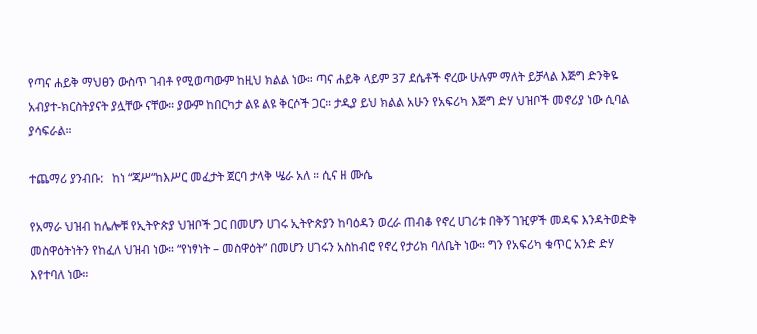የጣና ሐይቅ ማህፀን ውስጥ ገብቶ የሚወጣውም ከዚህ ክልል ነው። ጣና ሐይቅ ላይም 37 ደሴቶች ኖረው ሁሉም ማለት ይቻላል እጅግ ድንቅዬ አብያተ-ክርስትያናት ያሏቸው ናቸው። ያውም ከበርካታ ልዩ ልዩ ቅርሶች ጋር። ታዲያ ይህ ክልል አሁን የአፍሪካ እጅግ ድሃ ህዝቦች መኖሪያ ነው ሲባል ያሳፍራል።

ተጨማሪ ያንብቡ:   ከነ “ጃሥ“ከእሥር መፈታት ጀርባ ታላቅ ሤራ አለ ። ሲና ዘ ሙሴ

የአማራ ህዝብ ከሌሎቹ የኢትዮጵያ ህዝቦች ጋር በመሆን ሀገሩ ኢትዮጵያን ከባዕዳን ወረራ ጠብቆ የኖረ ሀገሪቱ በቅኝ ገዢዎች መዳፍ እንዳትወድቅ መስዋዕትነትን የከፈለ ህዝብ ነው። “የነፃነት – መስዋዕት” በመሆን ሀገሩን አስከብሮ የኖረ የታሪክ ባለቤት ነው። ግን የአፍሪካ ቁጥር አንድ ድሃ እየተባለ ነው።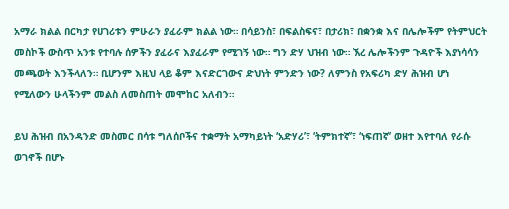አማራ ክልል በርካታ የሀገሪቱን ምሁራን ያፈራም ክልል ነው። በሳይንስ፣ በፍልስፍና፣ በታሪክ፣ በቋንቋ እና በሌሎችም የትምህርት መስኮች ውስጥ አንቱ የተባሉ ሰዎችን ያፈራና እያፈራም የሚገኝ ነው። ግን ድሃ ህዝብ ነው። ኧረ ሌሎችንም ጉዳዮች እያነሳሳን መጫወት እንችላለን። ቢሆንም እዚህ ላይ ቆም እናድርገውና ድህነት ምንድን ነው? ለምንስ የአፍሪካ ድሃ ሕዝብ ሆነ የሚለውን ሁላችንም መልስ ለመስጠት መሞከር አለብን።

ይህ ሕዝብ በአንዳንድ መስመር በሳቱ ግለሰቦችና ተቋማት አማካይነት ‘አድሃሪ’፣ ‘ትምክተኛ’፣ ‘ነፍጠኛ’ ወዘተ እየተባለ የራሱ ወገኖች በሆኑ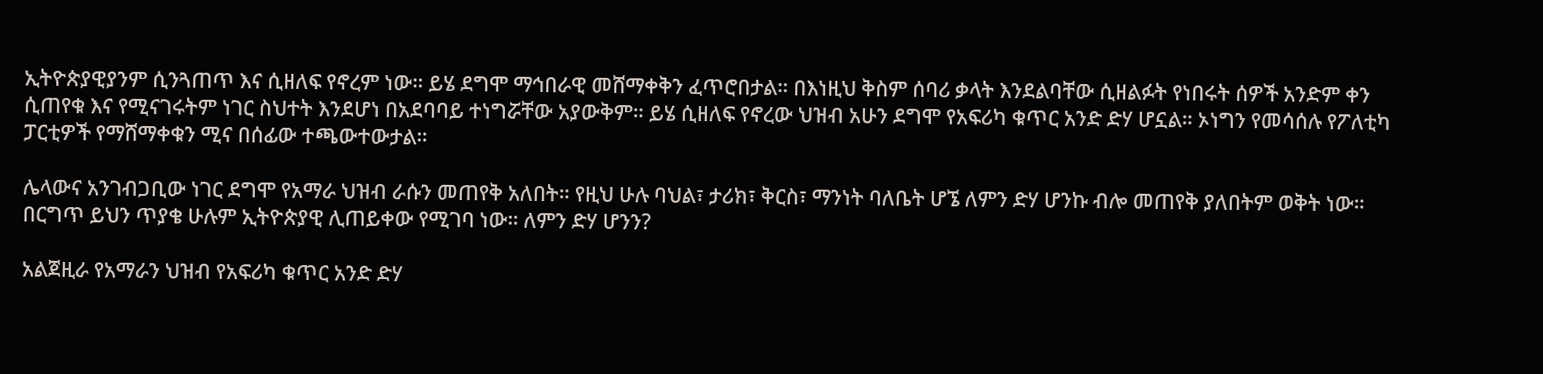ኢትዮጵያዊያንም ሲንጓጠጥ እና ሲዘለፍ የኖረም ነው። ይሄ ደግሞ ማኅበራዊ መሸማቀቅን ፈጥሮበታል። በእነዚህ ቅስም ሰባሪ ቃላት እንደልባቸው ሲዘልፉት የነበሩት ሰዎች አንድም ቀን ሲጠየቁ እና የሚናገሩትም ነገር ስህተት እንደሆነ በአደባባይ ተነግሯቸው አያውቅም። ይሄ ሲዘለፍ የኖረው ህዝብ አሁን ደግሞ የአፍሪካ ቁጥር አንድ ድሃ ሆኗል። ኦነግን የመሳሰሉ የፖለቲካ ፓርቲዎች የማሸማቀቁን ሚና በሰፊው ተጫውተውታል።

ሌላውና አንገብጋቢው ነገር ደግሞ የአማራ ህዝብ ራሱን መጠየቅ አለበት። የዚህ ሁሉ ባህል፣ ታሪክ፣ ቅርስ፣ ማንነት ባለቤት ሆኜ ለምን ድሃ ሆንኩ ብሎ መጠየቅ ያለበትም ወቅት ነው። በርግጥ ይህን ጥያቄ ሁሉም ኢትዮጵያዊ ሊጠይቀው የሚገባ ነው። ለምን ድሃ ሆንን?

አልጀዚራ የአማራን ህዝብ የአፍሪካ ቁጥር አንድ ድሃ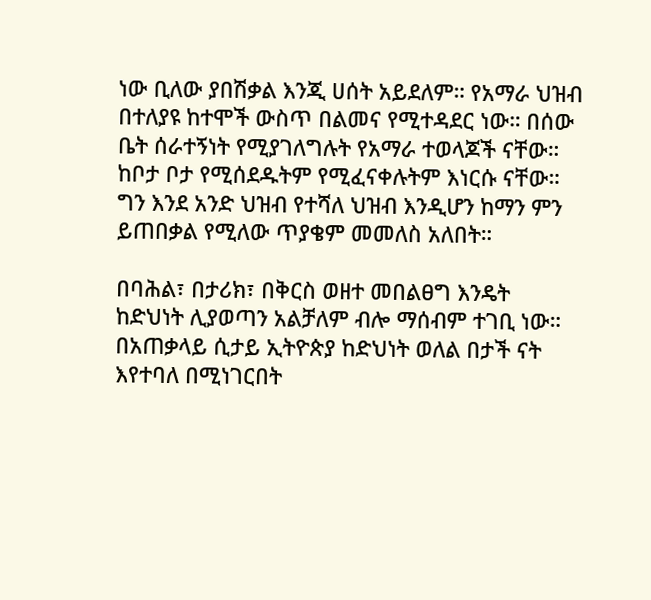ነው ቢለው ያበሽቃል እንጂ ሀሰት አይደለም። የአማራ ህዝብ በተለያዩ ከተሞች ውስጥ በልመና የሚተዳደር ነው። በሰው ቤት ሰራተኝነት የሚያገለግሉት የአማራ ተወላጆች ናቸው። ከቦታ ቦታ የሚሰደዱትም የሚፈናቀሉትም እነርሱ ናቸው። ግን እንደ አንድ ህዝብ የተሻለ ህዝብ እንዲሆን ከማን ምን ይጠበቃል የሚለው ጥያቄም መመለስ አለበት።

በባሕል፣ በታሪክ፣ በቅርስ ወዘተ መበልፀግ እንዴት ከድህነት ሊያወጣን አልቻለም ብሎ ማሰብም ተገቢ ነው። በአጠቃላይ ሲታይ ኢትዮጵያ ከድህነት ወለል በታች ናት እየተባለ በሚነገርበት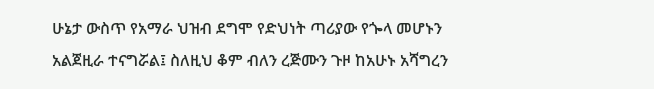ሁኔታ ውስጥ የአማራ ህዝብ ደግሞ የድህነት ጣሪያው የጐላ መሆኑን አልጀዚራ ተናግሯል፤ ስለዚህ ቆም ብለን ረጅሙን ጉዞ ከአሁኑ አሻግረን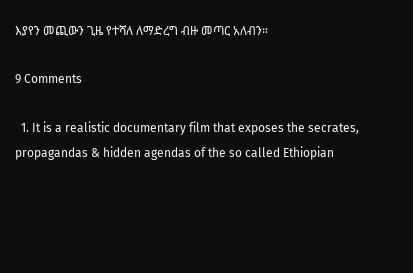እያየን መጪውን ጊዜ የተሻለ ለማድረግ ብዙ መጣር አለብን።

9 Comments

  1. It is a realistic documentary film that exposes the secrates, propagandas & hidden agendas of the so called Ethiopian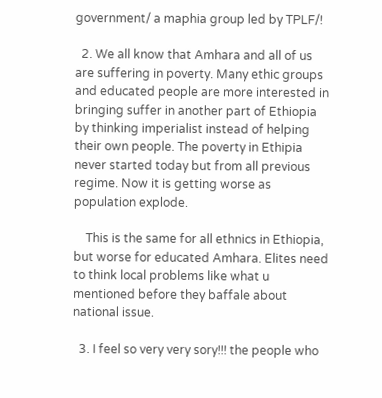government/ a maphia group led by TPLF/!

  2. We all know that Amhara and all of us are suffering in poverty. Many ethic groups and educated people are more interested in bringing suffer in another part of Ethiopia by thinking imperialist instead of helping their own people. The poverty in Ethipia never started today but from all previous regime. Now it is getting worse as population explode.

    This is the same for all ethnics in Ethiopia, but worse for educated Amhara. Elites need to think local problems like what u mentioned before they baffale about national issue.

  3. I feel so very very sory!!! the people who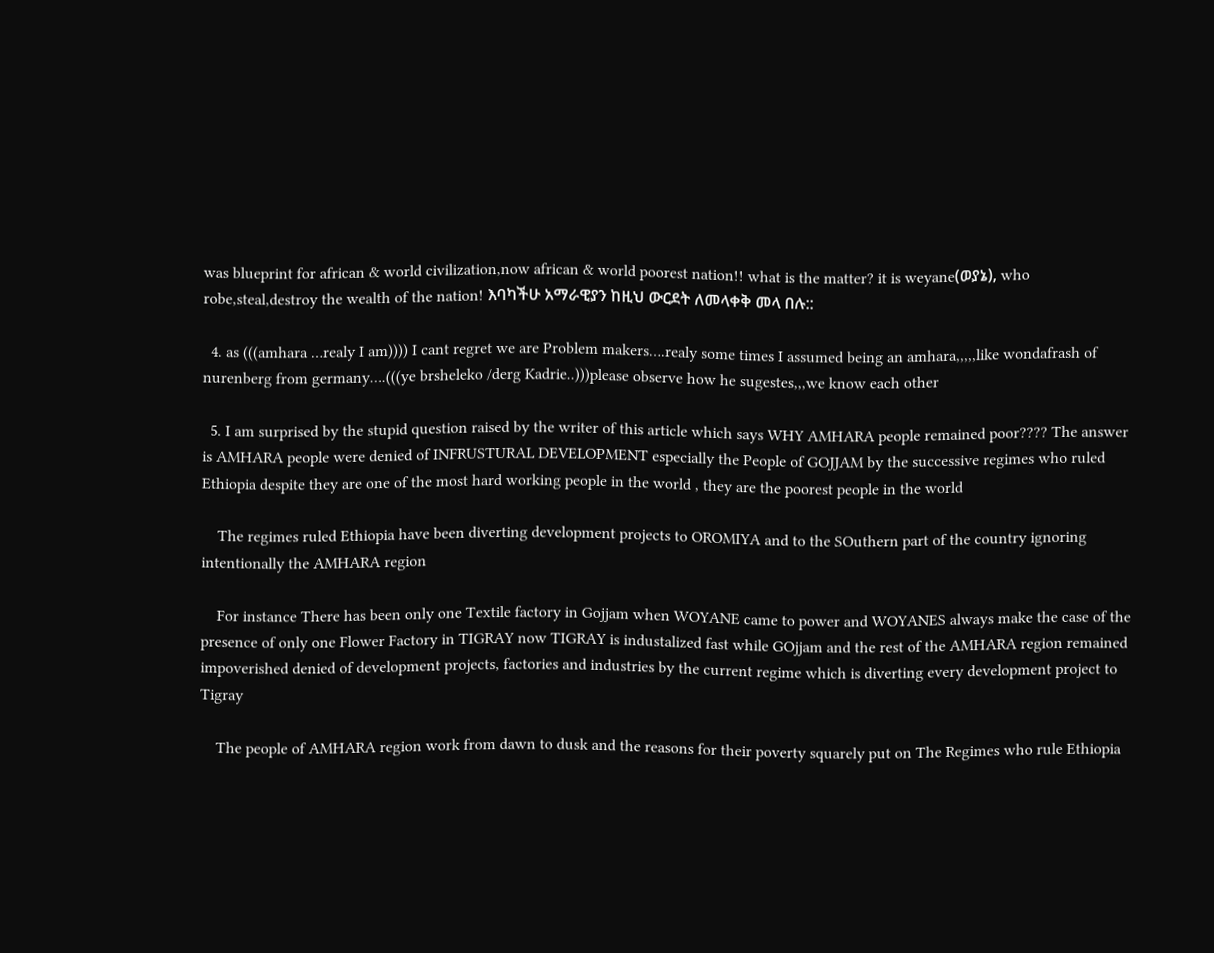was blueprint for african & world civilization,now african & world poorest nation!! what is the matter? it is weyane(ወያኔ), who robe,steal,destroy the wealth of the nation! እባካችሁ አማራዊያን ከዚህ ውርደት ለመላቀቅ መላ በሉ::

  4. as (((amhara …realy I am)))) I cant regret we are Problem makers….realy some times I assumed being an amhara,,,,,like wondafrash of nurenberg from germany….(((ye brsheleko /derg Kadrie..)))please observe how he sugestes,,,we know each other

  5. I am surprised by the stupid question raised by the writer of this article which says WHY AMHARA people remained poor???? The answer is AMHARA people were denied of INFRUSTURAL DEVELOPMENT especially the People of GOJJAM by the successive regimes who ruled Ethiopia despite they are one of the most hard working people in the world , they are the poorest people in the world

    The regimes ruled Ethiopia have been diverting development projects to OROMIYA and to the SOuthern part of the country ignoring intentionally the AMHARA region

    For instance There has been only one Textile factory in Gojjam when WOYANE came to power and WOYANES always make the case of the presence of only one Flower Factory in TIGRAY now TIGRAY is industalized fast while GOjjam and the rest of the AMHARA region remained impoverished denied of development projects, factories and industries by the current regime which is diverting every development project to Tigray

    The people of AMHARA region work from dawn to dusk and the reasons for their poverty squarely put on The Regimes who rule Ethiopia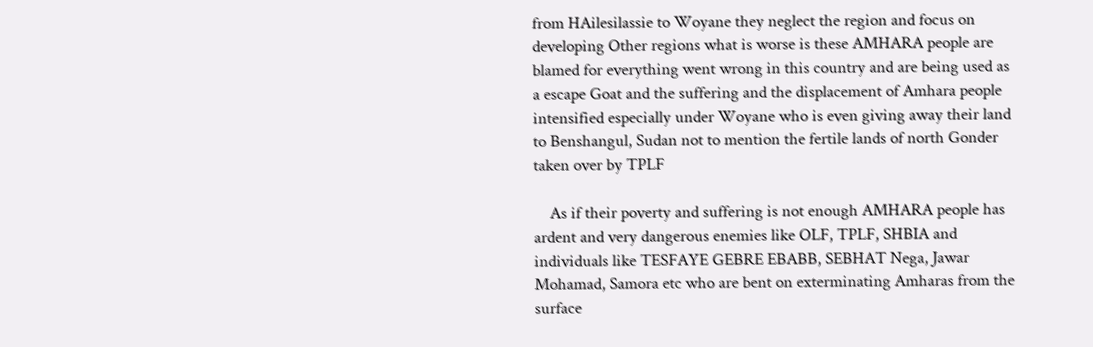from HAilesilassie to Woyane they neglect the region and focus on developing Other regions what is worse is these AMHARA people are blamed for everything went wrong in this country and are being used as a escape Goat and the suffering and the displacement of Amhara people intensified especially under Woyane who is even giving away their land to Benshangul, Sudan not to mention the fertile lands of north Gonder taken over by TPLF

    As if their poverty and suffering is not enough AMHARA people has ardent and very dangerous enemies like OLF, TPLF, SHBIA and individuals like TESFAYE GEBRE EBABB, SEBHAT Nega, Jawar Mohamad, Samora etc who are bent on exterminating Amharas from the surface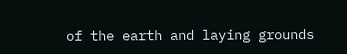of the earth and laying grounds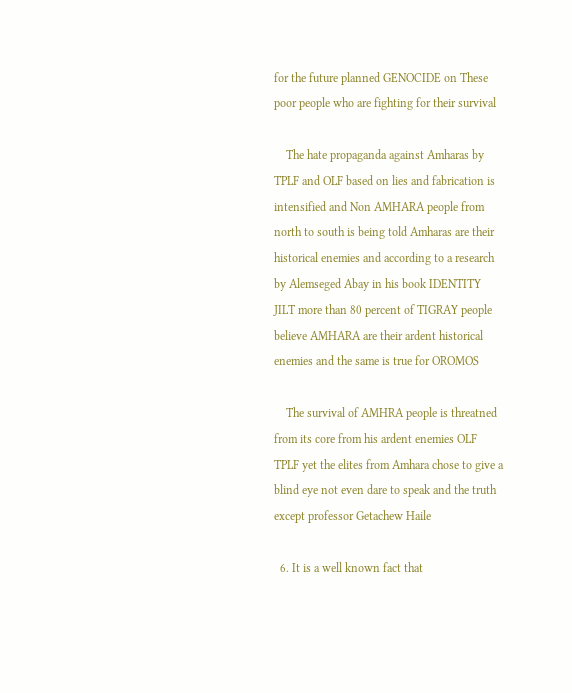for the future planned GENOCIDE on These poor people who are fighting for their survival

    The hate propaganda against Amharas by TPLF and OLF based on lies and fabrication is intensified and Non AMHARA people from north to south is being told Amharas are their historical enemies and according to a research by Alemseged Abay in his book IDENTITY JILT more than 80 percent of TIGRAY people believe AMHARA are their ardent historical enemies and the same is true for OROMOS

    The survival of AMHRA people is threatned from its core from his ardent enemies OLF TPLF yet the elites from Amhara chose to give a blind eye not even dare to speak and the truth except professor Getachew Haile

  6. It is a well known fact that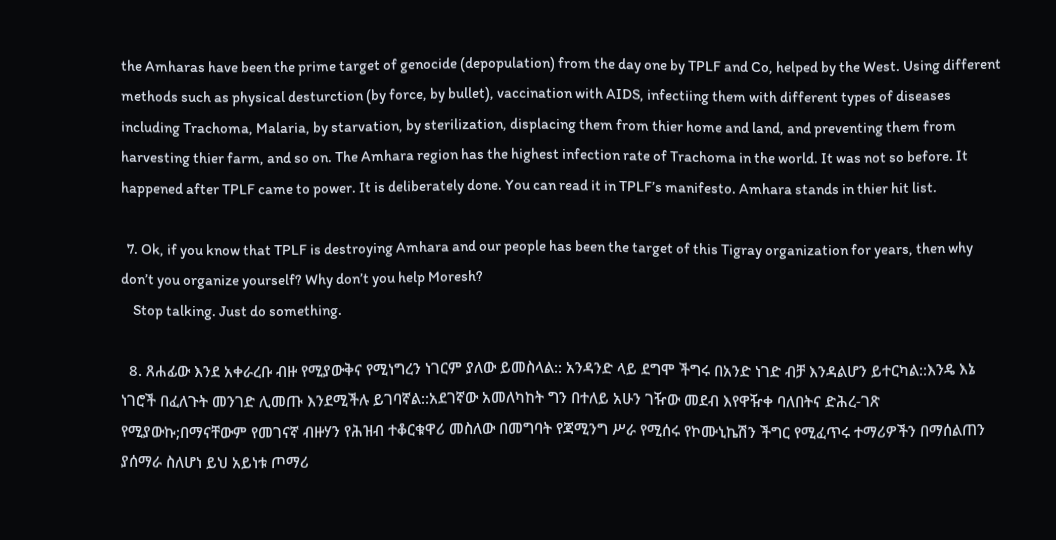the Amharas have been the prime target of genocide (depopulation) from the day one by TPLF and Co, helped by the West. Using different methods such as physical desturction (by force, by bullet), vaccination with AIDS, infectiing them with different types of diseases including Trachoma, Malaria, by starvation, by sterilization, displacing them from thier home and land, and preventing them from harvesting thier farm, and so on. The Amhara region has the highest infection rate of Trachoma in the world. It was not so before. It happened after TPLF came to power. It is deliberately done. You can read it in TPLF’s manifesto. Amhara stands in thier hit list.

  7. Ok, if you know that TPLF is destroying Amhara and our people has been the target of this Tigray organization for years, then why don’t you organize yourself? Why don’t you help Moresh?
    Stop talking. Just do something.

  8. ጸሐፊው እንደ አቀራረቡ ብዙ የሚያውቅና የሚነግረን ነገርም ያለው ይመስላል:: አንዳንድ ላይ ደግሞ ችግሩ በአንድ ነገድ ብቻ እንዳልሆን ይተርካል::እንዴ እኔ ነገሮች በፈለጉት መንገድ ሊመጡ እንደሚችሉ ይገባኛል::አደገኛው አመለካከት ግን በተለይ አሁን ገዥው መደብ እየዋዥቀ ባለበትና ድሕረ-ገጽ የሚያውኩ;በማናቸውም የመገናኛ ብዙሃን የሕዝብ ተቆርቁዋሪ መስለው በመግባት የጃሚንግ ሥራ የሚሰሩ የኮሙኒኬሽን ችግር የሚፈጥሩ ተማሪዎችን በማሰልጠን ያሰማራ ስለሆነ ይህ አይነቱ ጦማሪ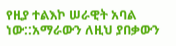የዚያ ተልእኮ ሠራዊት አባል ነው::አማራውን ለዚህ ያበቃውን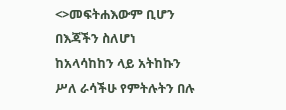<>መፍትሐእውም ቢሆን በእጃችን ስለሆነ ከአላሳከከን ላይ አትከኩን ሥለ ራሳችሁ የምትሉትን በሉ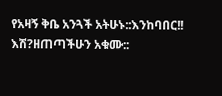የአዛኝ ቅቤ አንጓች አትሁኑ::እንከባበር!! እሽ?ዘጠጣችሁን አቁሙ::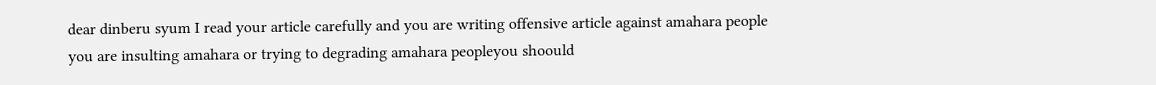dear dinberu syum I read your article carefully and you are writing offensive article against amahara people you are insulting amahara or trying to degrading amahara peopleyou shoould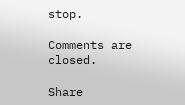stop.

Comments are closed.

Share